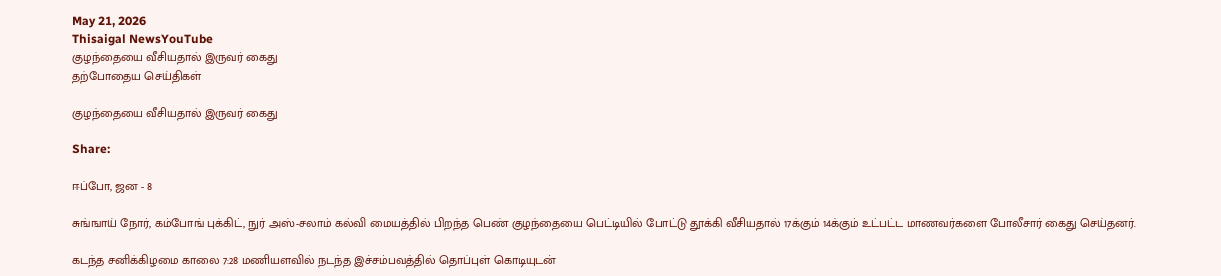May 21, 2026
Thisaigal NewsYouTube
குழந்தையை வீசியதால் இருவர் கைது
தற்போதைய செய்திகள்

குழந்தையை வீசியதால் இருவர் கைது

Share:

ஈப்போ, ஜன - 8

சுங்ஙாய் நோர், கம்போங் புக்கிட், நுர் அஸ்-சலாம் கல்வி மையத்தில் பிறந்த பெண் குழந்தையை பெட்டியில் போட்டு தூக்கி வீசியதால் 17க்கும் 14க்கும் உட்பட்ட மாணவர்களை போலீசார் கைது செய்தனர்.

கடந்த சனிக்கிழமை காலை 7:28 மணியளவில் நடந்த இச்சம்பவத்தில் தொப்புள் கொடியுடன்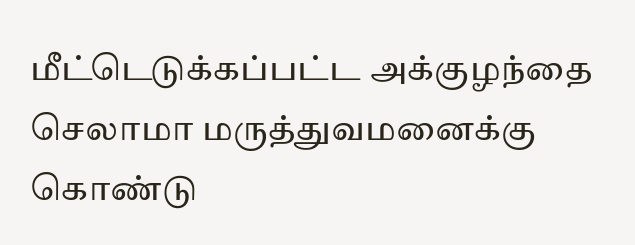மீட்டெடுக்கப்பட்ட அக்குழந்தை செலாமா மருத்துவமனைக்கு கொண்டு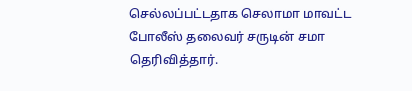செல்லப்பட்டதாக செலாமா மாவட்ட போலீஸ் தலைவர் சருடின் சமா தெரிவித்தார்.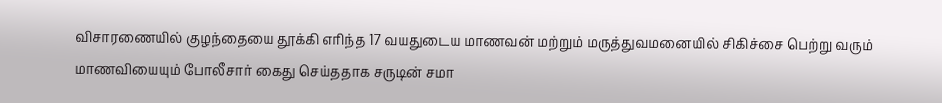விசாரணையில் குழந்தையை தூக்கி எரிந்த 17 வயதுடைய மாணவன் மற்றும் மருத்துவமனையில் சிகிச்சை பெற்று வரும் மாணவியையும் போலீசார் கைது செய்ததாக சருடின் சமா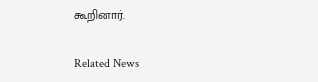கூறினார்.

Related News